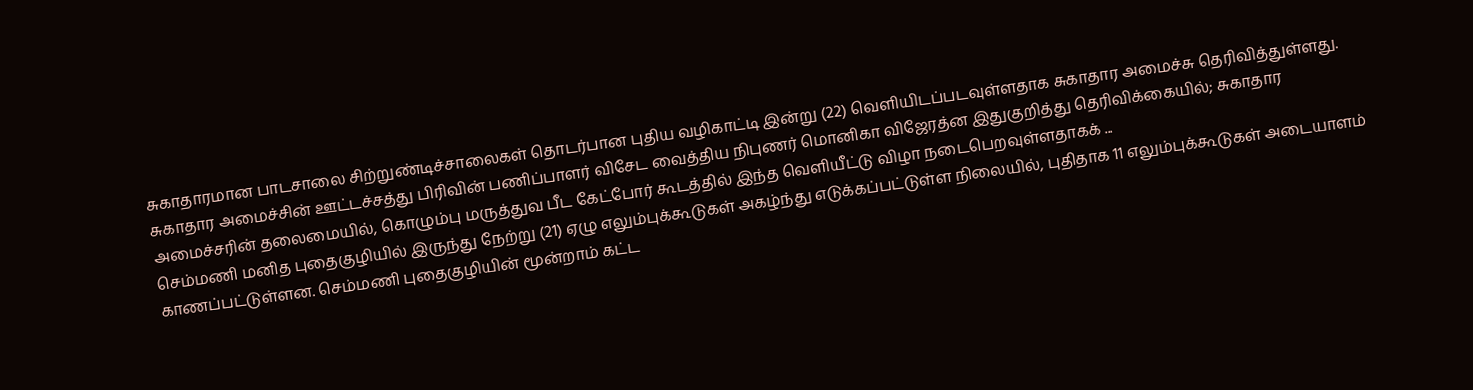சுகாதாரமான பாடசாலை சிற்றுண்டிச்சாலைகள் தொடர்பான புதிய வழிகாட்டி இன்று (22) வெளியிடப்படவுள்ளதாக சுகாதார அமைச்சு தெரிவித்துள்ளது. சுகாதார அமைச்சின் ஊட்டச்சத்து பிரிவின் பணிப்பாளர் விசேட வைத்திய நிபுணர் மொனிகா விஜேரத்ன இதுகுறித்து தெரிவிக்கையில்; சுகாதார அமைச்சரின் தலைமையில், கொழும்பு மருத்துவ பீட கேட்போர் கூடத்தில் இந்த வெளியீட்டு விழா நடைபெறவுள்ளதாகக் ...
செம்மணி மனித புதைகுழியில் இருந்து நேற்று (21) ஏழு எலும்புக்கூடுகள் அகழ்ந்து எடுக்கப்பட்டுள்ள நிலையில், புதிதாக 11 எலும்புக்கூடுகள் அடையாளம் காணப்பட்டுள்ளன. செம்மணி புதைகுழியின் மூன்றாம் கட்ட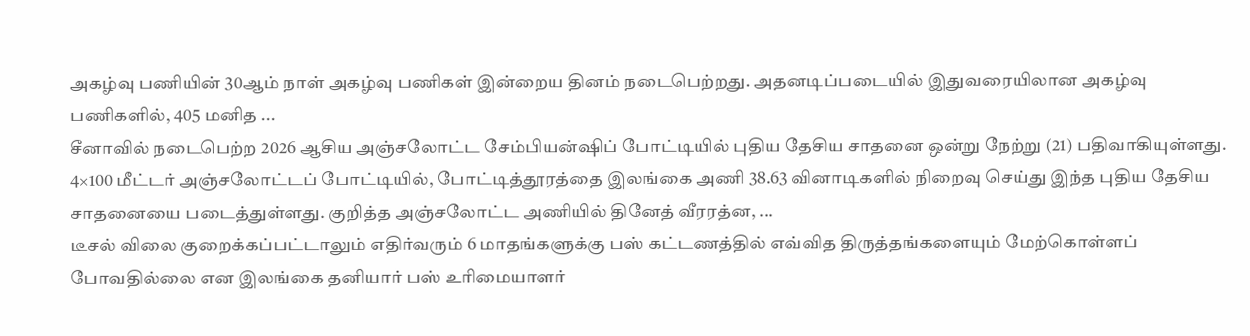அகழ்வு பணியின் 30ஆம் நாள் அகழ்வு பணிகள் இன்றைய தினம் நடைபெற்றது. அதனடிப்படையில் இதுவரையிலான அகழ்வு பணிகளில், 405 மனித ...
சீனாவில் நடைபெற்ற 2026 ஆசிய அஞ்சலோட்ட சேம்பியன்ஷிப் போட்டியில் புதிய தேசிய சாதனை ஒன்று நேற்று (21) பதிவாகியுள்ளது. 4×100 மீட்டர் அஞ்சலோட்டப் போட்டியில், போட்டித்தூரத்தை இலங்கை அணி 38.63 வினாடிகளில் நிறைவு செய்து இந்த புதிய தேசிய சாதனையை படைத்துள்ளது. குறித்த அஞ்சலோட்ட அணியில் தினேத் வீரரத்ன, ...
டீசல் விலை குறைக்கப்பட்டாலும் எதிர்வரும் 6 மாதங்களுக்கு பஸ் கட்டணத்தில் எவ்வித திருத்தங்களையும் மேற்கொள்ளப் போவதில்லை என இலங்கை தனியார் பஸ் உரிமையாளர்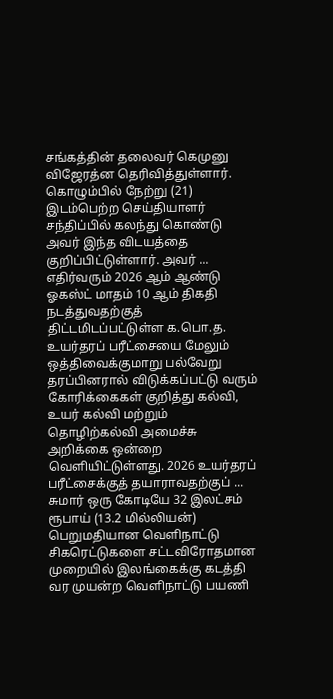சங்கத்தின் தலைவர் கெமுனு விஜேரத்ன தெரிவித்துள்ளார். கொழும்பில் நேற்று (21) இடம்பெற்ற செய்தியாளர் சந்திப்பில் கலந்து கொண்டு அவர் இந்த விடயத்தை குறிப்பிட்டுள்ளார். அவர் ...
எதிர்வரும் 2026 ஆம் ஆண்டு ஓகஸ்ட் மாதம் 10 ஆம் திகதி நடத்துவதற்குத் திட்டமிடப்பட்டுள்ள க.பொ.த. உயர்தரப் பரீட்சையை மேலும் ஒத்திவைக்குமாறு பல்வேறு தரப்பினரால் விடுக்கப்பட்டு வரும் கோரிக்கைகள் குறித்து கல்வி, உயர் கல்வி மற்றும் தொழிற்கல்வி அமைச்சு அறிக்கை ஒன்றை வெளியிட்டுள்ளது. 2026 உயர்தரப் பரீட்சைக்குத் தயாராவதற்குப் ...
சுமார் ஒரு கோடியே 32 இலட்சம் ரூபாய் (13.2 மில்லியன்) பெறுமதியான வெளிநாட்டு சிகரெட்டுகளை சட்டவிரோதமான முறையில் இலங்கைக்கு கடத்தி வர முயன்ற வெளிநாட்டு பயணி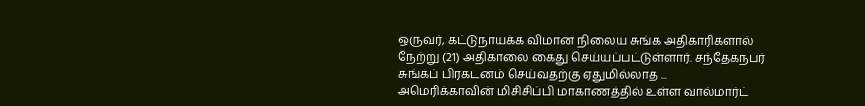ஒருவர், கட்டுநாயக்க விமான நிலைய சுங்க அதிகாரிகளால் நேற்று (21) அதிகாலை கைது செய்யப்பட்டுள்ளார். சந்தேகநபர் சுங்கப் பிரகடனம் செய்வதற்கு ஏதுமில்லாத ...
அமெரிக்காவின் மிசிசிப்பி மாகாணத்தில் உள்ள வால்மார்ட்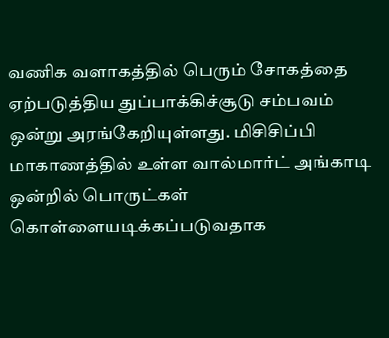வணிக வளாகத்தில் பெரும் சோகத்தை ஏற்படுத்திய துப்பாக்கிச்சூடு சம்பவம் ஒன்று அரங்கேறியுள்ளது. மிசிசிப்பி மாகாணத்தில் உள்ள வால்மார்ட் அங்காடி ஒன்றில் பொருட்கள் கொள்ளையடிக்கப்படுவதாக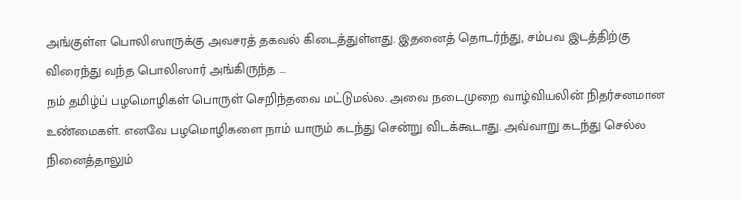அங்குள்ள பொலிஸாருக்கு அவசரத் தகவல் கிடைத்துள்ளது. இதனைத் தொடர்ந்து, சம்பவ இடத்திற்கு விரைந்து வந்த பொலிஸார் அங்கிருந்த ...
நம் தமிழ்ப் பழமொழிகள் பொருள் செறிந்தவை மட்டுமல்ல. அவை நடைமுறை வாழ்வியலின் நிதர்சனமான உண்மைகள். எனவே பழமொழிகளை நாம் யாரும் கடந்து சென்று விடக்கூடாது. அவ்வாறு கடந்து செல்ல நினைத்தாலும்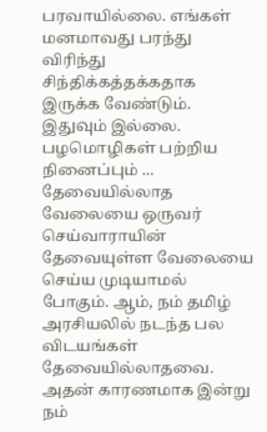பரவாயில்லை. எங்கள் மனமாவது பரந்து விரிந்து சிந்திக்கத்தக்கதாக இருக்க வேண்டும். இதுவும் இல்லை. பழமொழிகள் பற்றிய நினைப்பும் ...
தேவையில்லாத வேலையை ஒருவர் செய்வாராயின் தேவையுள்ள வேலையை செய்ய முடியாமல் போகும். ஆம், நம் தமிழ் அரசியலில் நடந்த பல விடயங்கள் தேவையில்லாதவை. அதன் காரணமாக இன்று நம்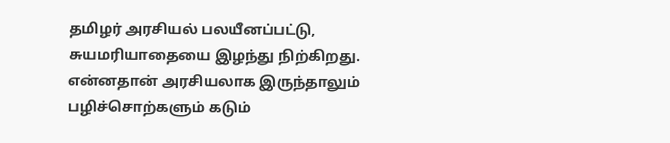தமிழர் அரசியல் பலயீனப்பட்டு, சுயமரியாதையை இழந்து நிற்கிறது. என்னதான் அரசியலாக இருந்தாலும் பழிச்சொற்களும் கடும்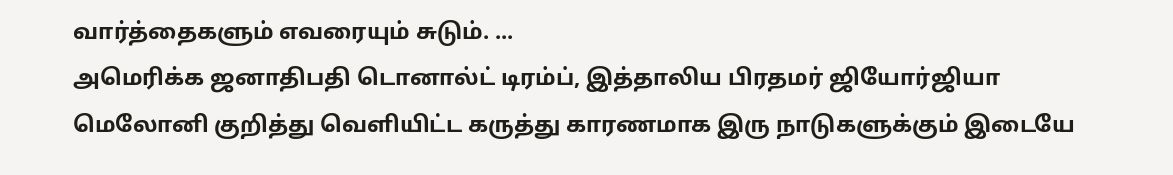வார்த்தைகளும் எவரையும் சுடும். ...
அமெரிக்க ஜனாதிபதி டொனால்ட் டிரம்ப், இத்தாலிய பிரதமர் ஜியோர்ஜியா மெலோனி குறித்து வெளியிட்ட கருத்து காரணமாக இரு நாடுகளுக்கும் இடையே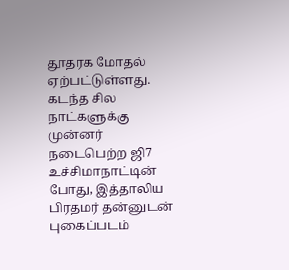தூதரக மோதல் ஏற்பட்டுள்ளது. கடந்த சில நாட்களுக்கு முன்னர் நடைபெற்ற ஜி7 உச்சிமாநாட்டின் போது, இத்தாலிய பிரதமர் தன்னுடன் புகைப்படம்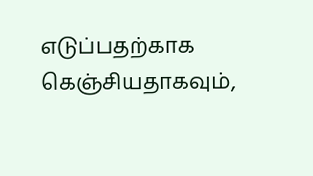எடுப்பதற்காக கெஞ்சியதாகவும்,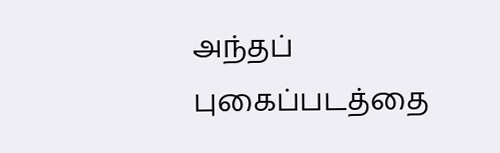அந்தப் புகைப்படத்தை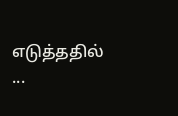எடுத்ததில் ...